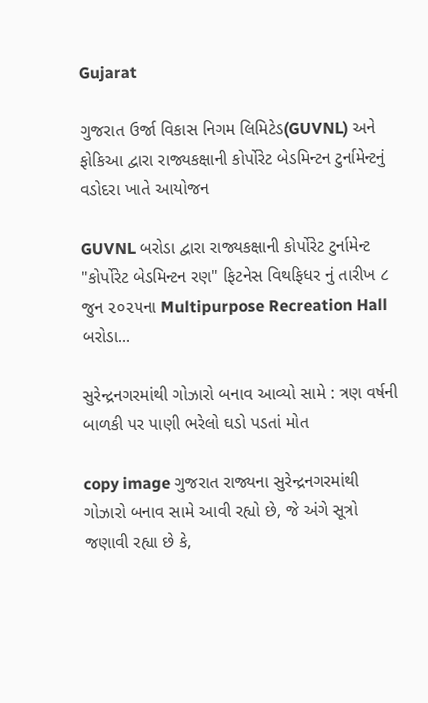Gujarat

ગુજરાત ઉર્જા વિકાસ નિગમ લિમિટેડ(GUVNL) અને ફોકિઆ દ્વારા રાજ્યકક્ષાની કોર્પોરેટ બેડમિન્ટન ટુર્નામેન્ટનું વડોદરા ખાતે આયોજન

GUVNL બરોડા દ્વારા રાજ્યકક્ષાની કોર્પોરેટ ટુર્નામેન્ટ "કોર્પોરેટ બેડમિન્ટન રણ" ફિટનેસ વિથફિધર નું તારીખ ૮ જુન ૨૦૨૫ના Multipurpose Recreation Hall બરોડા...

સુરેન્દ્રનગરમાંથી ગોઝારો બનાવ આવ્યો સામે : ત્રણ વર્ષની બાળકી પર પાણી ભરેલો ઘડો પડતાં મોત

copy image ગુજરાત રાજ્યના સુરેન્દ્રનગરમાંથી ગોઝારો બનાવ સામે આવી રહ્યો છે, જે અંગે સૂત્રો જણાવી રહ્યા છે કે,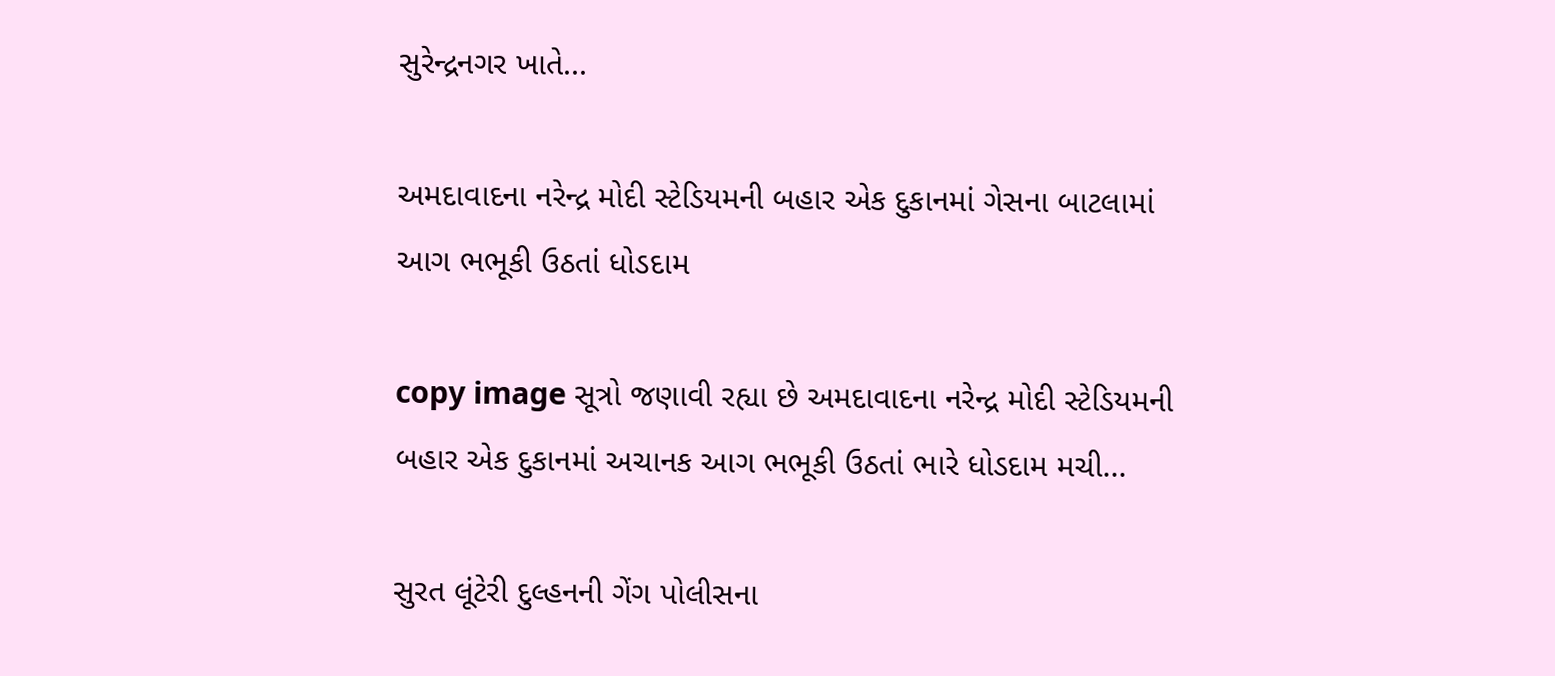સુરેન્દ્રનગર ખાતે...

અમદાવાદના નરેન્દ્ર મોદી સ્ટેડિયમની બહાર એક દુકાનમાં ગેસના બાટલામાં આગ ભભૂકી ઉઠતાં ધોડદામ

copy image સૂત્રો જણાવી રહ્યા છે અમદાવાદના નરેન્દ્ર મોદી સ્ટેડિયમની બહાર એક દુકાનમાં અચાનક આગ ભભૂકી ઉઠતાં ભારે ધોડદામ મચી...

સુરત લૂંટેરી દુલ્હનની ગેંગ પોલીસના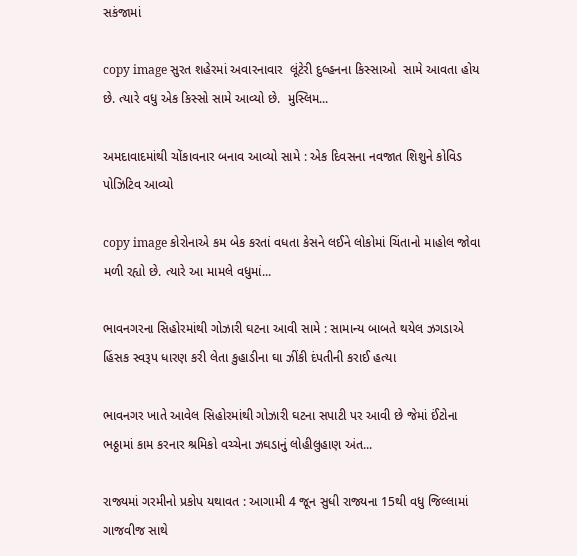સકંજામાં

copy image સુરત શહેરમાં અવારનાવાર  લૂંટેરી દુલ્હનના કિસ્સાઓ  સામે આવતા હોય છે. ત્યારે વધુ એક કિસ્સો સામે આવ્યો છે.  મુસ્લિમ...

અમદાવાદમાંથી ચોંકાવનાર બનાવ આવ્યો સામે : એક દિવસના નવજાત શિશુને કોવિડ પોઝિટિવ આવ્યો

copy image કોરોનાએ કમ બેક કરતાં વધતા કેસને લઈને લોકોમાં ચિંતાનો માહોલ જોવા મળી રહ્યો છે. ત્યારે આ મામલે વધુમાં...

ભાવનગરના સિહોરમાંથી ગોઝારી ઘટના આવી સામે : સામાન્ય બાબતે થયેલ ઝગડાએ હિંસક સ્વરૂપ ધારણ કરી લેતા કુહાડીના ઘા ઝીંકી દંપતીની કરાઈ હત્યા

ભાવનગર ખાતે આવેલ સિહોરમાંથી ગોઝારી ઘટના સપાટી પર આવી છે જેમાં ઈંટોના ભઠ્ઠામાં કામ કરનાર શ્રમિકો વચ્ચેના ઝઘડાનું લોહીલુહાણ અંત...

રાજ્યમાં ગરમીનો પ્રકોપ યથાવત : આગામી 4 જૂન સુધી રાજ્યના 15થી વધુ જિલ્લામાં ગાજવીજ સાથે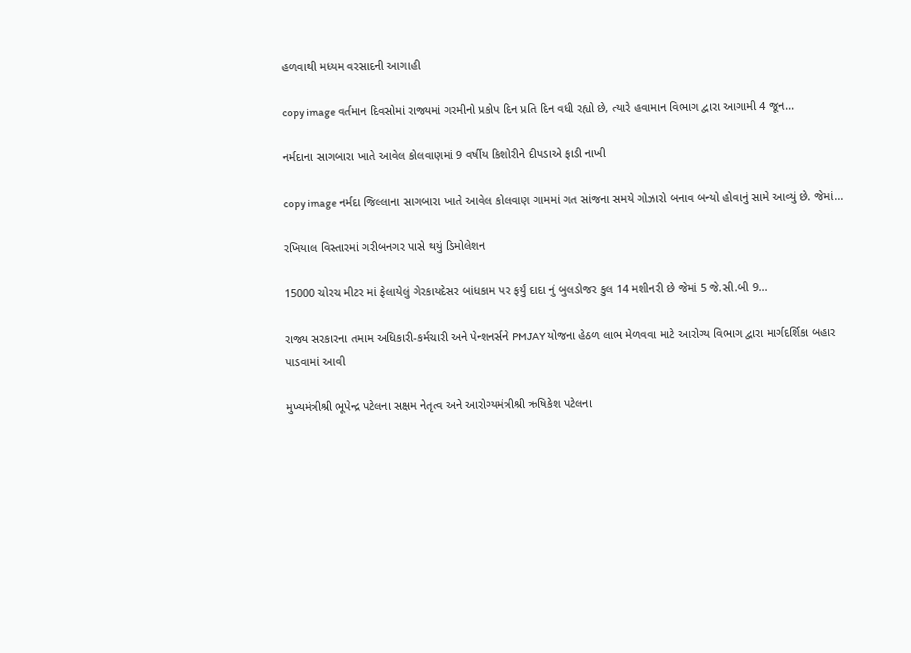હળવાથી મધ્યમ વરસાદની આગાહી

copy image વર્તમાન દિવસોમાં રાજ્યમાં ગરમીનો પ્રકોપ દિન પ્રતિ દિન વધી રહ્યો છે, ત્યારે હવામાન વિભાગ દ્વારા આગામી 4 જૂન...

નર્મદાના સાગબારા ખાતે આવેલ કોલવાણમાં 9 વર્ષીય કિશોરીને દીપડાએ ફાડી નાખી

copy image નર્મદા જિલ્લાના સાગબારા ખાતે આવેલ કોલવાણ ગામમાં ગત સાંજના સમયે ગોઝારો બનાવ બન્યો હોવાનું સામે આવ્યું છે. જેમાં...

રખિયાલ વિસ્તારમાં ગરીબનગર પાસે થયું ડિમોલેશન

15000 ચોરચ મીટર માં ફેલાયેલું ગેરકાયદેસર બાંધકામ પર ફર્યું દાદા નું બુલડોજર કુલ 14 મશીનરી છે જેમાં 5 જે.સી.બી 9...

રાજ્ય સરકારના તમામ અધિકારી-કર્મચારી અને પેન્શનર્સને PMJAY યોજના હેઠળ લાભ મેળવવા માટે આરોગ્ય વિભાગ દ્વારા માર્ગદર્શિકા બહાર પાડવામાં આવી

મુખ્યમંત્રીશ્રી ભૂપેન્દ્ર પટેલના સક્ષમ નેતૃત્વ અને આરોગ્યમંત્રીશ્રી ઋષિકેશ પટેલના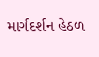માર્ગદર્શન હેઠળ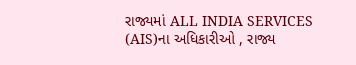રાજ્યમાં ALL INDIA SERVICES (AIS)ના અધિકારીઓ , રાજ્ય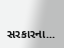સરકારના...